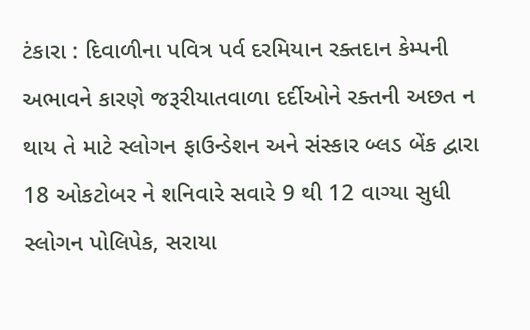ટંકારા : દિવાળીના પવિત્ર પર્વ દરમિયાન રક્તદાન કેમ્પની અભાવને કારણે જરૂરીયાતવાળા દર્દીઓને રક્તની અછત ન થાય તે માટે સ્લોગન ફાઉન્ડેશન અને સંસ્કાર બ્લડ બેંક દ્વારા 18 ઓકટોબર ને શનિવારે સવારે 9 થી 12 વાગ્યા સુધી સ્લોગન પોલિપેક, સરાયા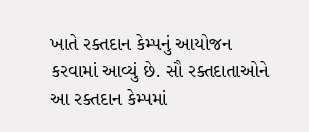ખાતે રક્તદાન કેમ્પનું આયોજન કરવામાં આવ્યું છે. સૌ રક્તદાતાઓને આ રક્તદાન કેમ્પમાં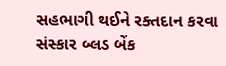સહભાગી થઈને રક્તદાન કરવા સંસ્કાર બ્લડ બેંક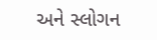અને સ્લોગન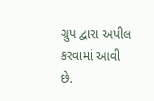ગ્રુપ દ્વારા અપીલ કરવામાં આવી છે.